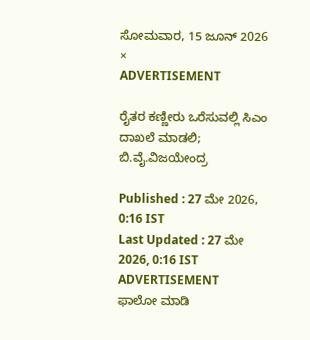ಸೋಮವಾರ, 15 ಜೂನ್ 2026
×
ADVERTISEMENT

ರೈತರ ಕಣ್ಣೀರು ಒರೆಸುವಲ್ಲಿ ಸಿಎಂ ದಾಖಲೆ ಮಾಡಲಿ; ಬಿ.ವೈ.ವಿಜಯೇಂದ್ರ

Published : 27 ಮೇ 2026, 0:16 IST
Last Updated : 27 ಮೇ 2026, 0:16 IST
ADVERTISEMENT
ಫಾಲೋ ಮಾಡಿ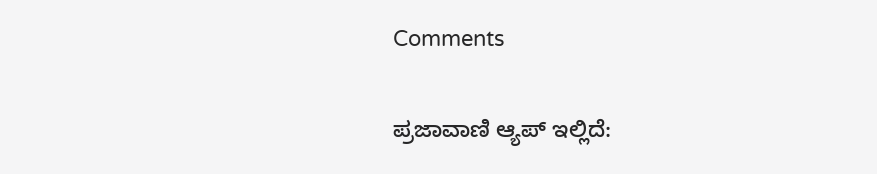Comments

ಪ್ರಜಾವಾಣಿ ಆ್ಯಪ್ ಇಲ್ಲಿದೆ: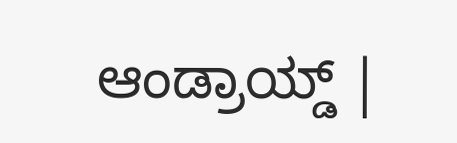ಆಂಡ್ರಾಯ್ಡ್ |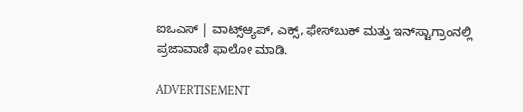ಐಒಎಸ್ | ವಾಟ್ಸ್ಆ್ಯಪ್, ಎಕ್ಸ್, ಫೇಸ್‌ಬುಕ್ ಮತ್ತು ಇನ್‌ಸ್ಟಾಗ್ರಾಂನಲ್ಲಿ ಪ್ರಜಾವಾಣಿ ಫಾಲೋ ಮಾಡಿ.

ADVERTISEMENT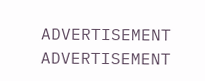ADVERTISEMENT
ADVERTISEMENT